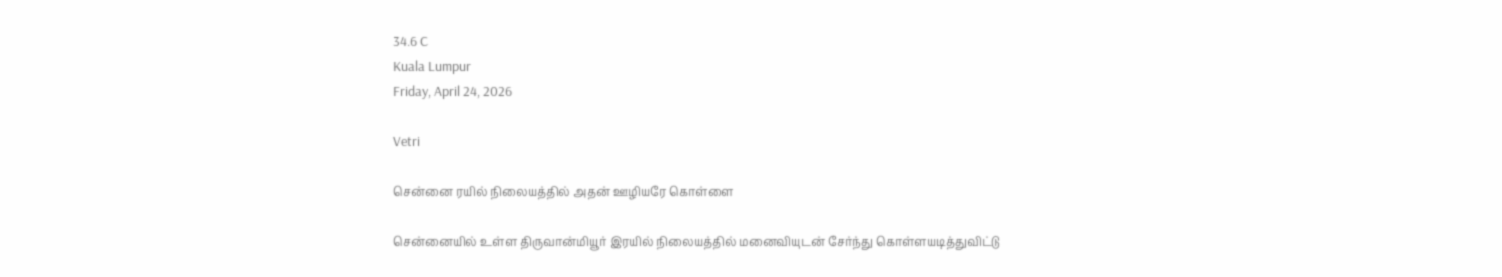34.6 C
Kuala Lumpur
Friday, April 24, 2026

Vetri

சென்னை ரயில் நிலையத்தில் அதன் ஊழியரே கொள்ளை

சென்னையில் உள்ள திருவான்மியூர் இரயில் நிலையத்தில் மனைவியுடன் சேர்ந்து கொள்ளயடித்துவிட்டு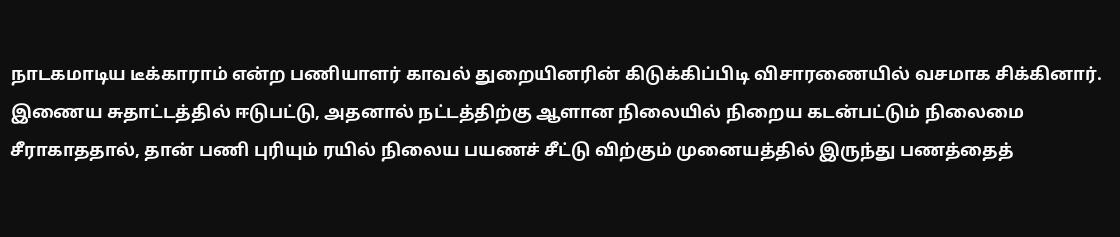நாடகமாடிய டீக்காராம் என்ற பணியாளர் காவல் துறையினரின் கிடுக்கிப்பிடி விசாரணையில் வசமாக சிக்கினார். இணைய சுதாட்டத்தில் ஈடுபட்டு, அதனால் நட்டத்திற்கு ஆளான நிலையில் நிறைய கடன்பட்டும் நிலைமை சீராகாததால், தான் பணி புரியும் ரயில் நிலைய பயணச் சீட்டு விற்கும் முனையத்தில் இருந்து பணத்தைத்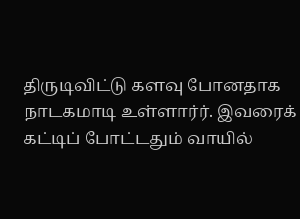திருடிவிட்டு களவு போனதாக நாடகமாடி உள்ளார்ர். இவரைக் கட்டிப் போட்டதும் வாயில்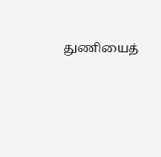துணியைத்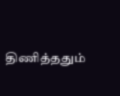திணித்ததும்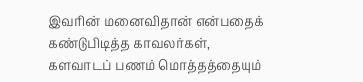இவரின் மனைவிதான் என்பதைக் கண்டுபிடித்த காவலர்கள், களவாடப் பணம் மொத்தத்தையும்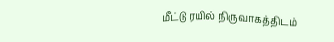மீட்டு ரயில் நிருவாகத்திடம்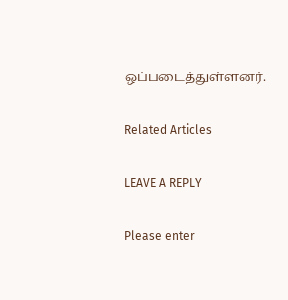ஒப்படைத்துள்ளனர்.

Related Articles

LEAVE A REPLY

Please enter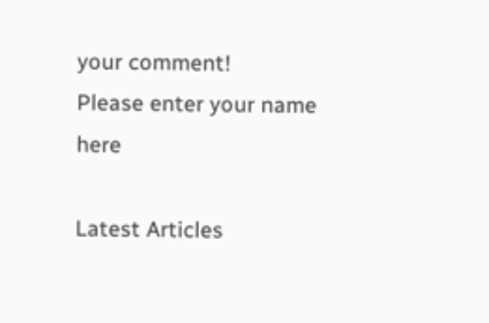your comment!
Please enter your name here

Latest Articles